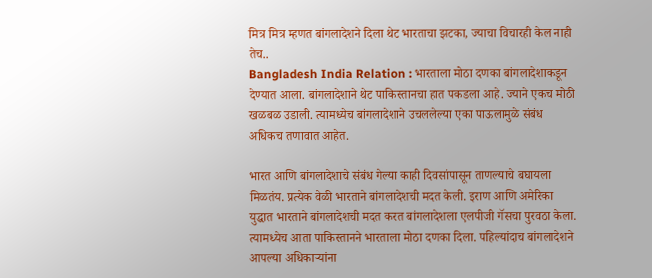मित्र मित्र म्हणत बांगलादेशने दिला थेट भारताचा झटका, ज्याचा विचारही केल नाही तेच..
Bangladesh India Relation : भारताला मोठा दणका बांगलादेशाकडून देण्यात आला. बांगलादेशाने थेट पाकिस्तानचा हात पकडला आहे. ज्याने एकच मोठी खळबळ उडाली. त्यामध्येच बांगलादेशाने उचललेल्या एका पाऊलामुळे संबंध अधिकच तणावात आहेत.

भारत आणि बांगलादेशाचे संबंध गेल्या काही दिवसांपासून ताणल्याचे बघायला मिळतंय. प्रत्येक वेळी भारताने बांगलादेशची मदत केली. इराण आणि अमेरिका युद्धात भारताने बांगलादेशची मदत करत बांगलादेशला एलपीजी गॅसचा पुरवठा केला. त्यामध्येच आता पाकिस्तानने भारताला मोठा दणका दिला. पहिल्यांदाच बांगलादेशने आपल्या अधिकाऱ्यांना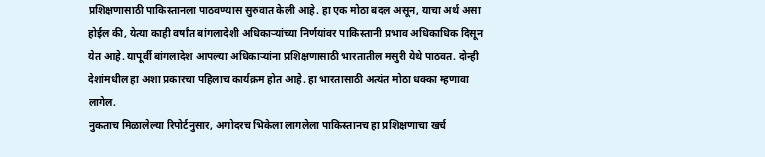प्रशिक्षणासाठी पाकिस्तानला पाठवण्यास सुरुवात केली आहे. हा एक मोठा बदल असून, याचा अर्थ असा होईल की, येत्या काही वर्षांत बांगलादेशी अधिकाऱ्यांच्या निर्णयांवर पाकिस्तानी प्रभाव अधिकाधिक दिसून येत आहे. यापूर्वी बांगलादेश आपल्या अधिकाऱ्यांना प्रशिक्षणासाठी भारतातील मसुरी येथे पाठवत. दोन्ही देशांमधील हा अशा प्रकारचा पहिलाच कार्यक्रम होत आहे. हा भारतासाठी अत्यंत मोठा धक्का म्हणावा लागेल.
नुकताच मिळालेल्या रिपोर्टनुसार, अगोदरच भिकेला लागलेला पाकिस्तानच हा प्रशिक्षणाचा खर्च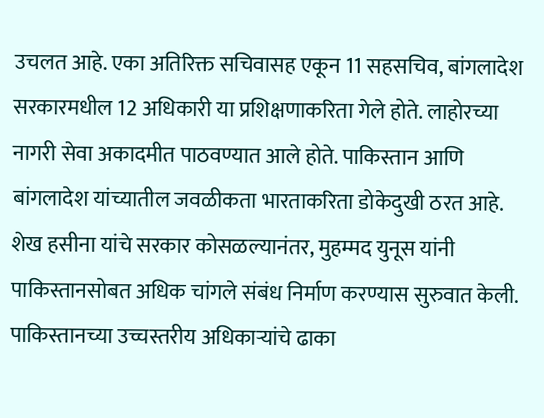उचलत आहे. एका अतिरिक्त सचिवासह एकून 11 सहसचिव, बांगलादेश सरकारमधील 12 अधिकारी या प्रशिक्षणाकरिता गेले होते. लाहोरच्या नागरी सेवा अकादमीत पाठवण्यात आले होते. पाकिस्तान आणि बांगलादेश यांच्यातील जवळीकता भारताकरिता डोकेदुखी ठरत आहे.
शेख हसीना यांचे सरकार कोसळल्यानंतर, मुहम्मद युनूस यांनी पाकिस्तानसोबत अधिक चांगले संबंध निर्माण करण्यास सुरुवात केली. पाकिस्तानच्या उच्चस्तरीय अधिकाऱ्यांचे ढाका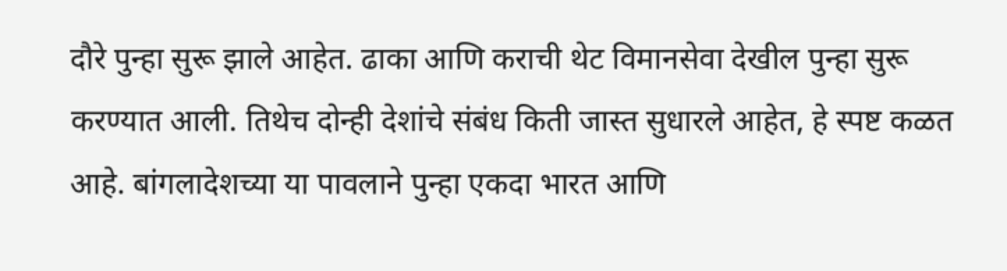दौरे पुन्हा सुरू झाले आहेत. ढाका आणि कराची थेट विमानसेवा देखील पुन्हा सुरू करण्यात आली. तिथेच दोन्ही देशांचे संबंध किती जास्त सुधारले आहेत, हे स्पष्ट कळत आहे. बांगलादेशच्या या पावलाने पुन्हा एकदा भारत आणि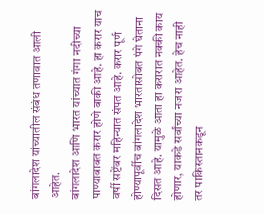बांगलादेश यांच्यातील संबंध तणावात आली आहेत.
बांगलादेश आणि भारत यांच्यात गंगा नदीच्या पाण्याबाबत करार होणे बाकी आहे. हा करार याच वर्षी सप्टेंबर महिन्यात संपत आहे. करार पूर्ण होण्यापूर्वीच बांगलादेश भारतासोबत पंगे घेताना दिसत आहे. यामुळे आता हा करारात नक्की काय होणार, याकडे सर्वांच्या नजरा आहेत. हेच नाही तर पाकिस्तानकडून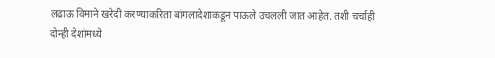लढाऊ विमाने खरेदी करण्याकरिता बांगलादेशाकडून पाऊले उचलली जात आहेत. तशी चर्चाही दोन्ही देशांमध्ये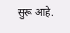सुरू आहे.